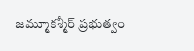జమ్మూకశ్మీర్ ప్రభుత్వం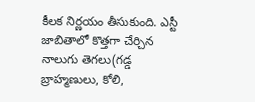కీలక నిర్ణయం తీసుకుంది. ఎస్టీ జాబితాలో కొత్తగా చేర్చిన నాలుగు తెగలు(గడ్డ బ్రాహ్మణులు, కోలి,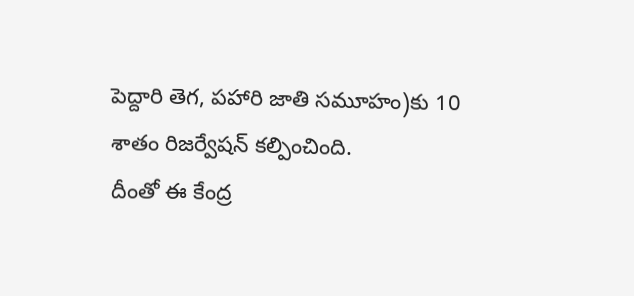పెద్దారి తెగ, పహారి జాతి సమూహం)కు 10 శాతం రిజర్వేషన్ కల్పించింది.
దీంతో ఈ కేంద్ర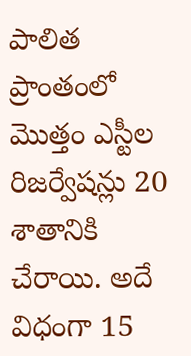పాలిత ప్రాంతంలో మొత్తం ఎస్టీల రిజర్వేషన్లు 20 శాతానికి చేరాయి. అదే విధంగా 15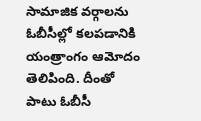సామాజిక వర్గాలను ఓబీసీల్లో కలపడానికి యంత్రాంగం ఆమోదం తెలిపింది. దీంతో పాటు ఓబీసీ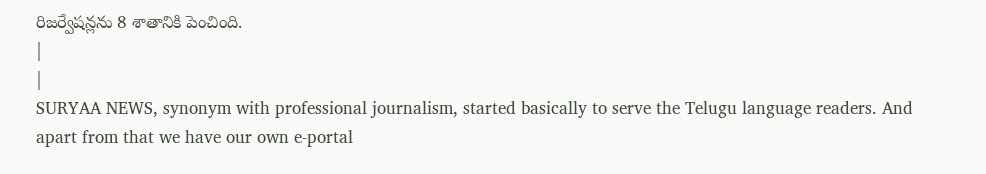రిజర్వేషన్లను 8 శాతానికి పెంచింది.
|
|
SURYAA NEWS, synonym with professional journalism, started basically to serve the Telugu language readers. And apart from that we have our own e-portal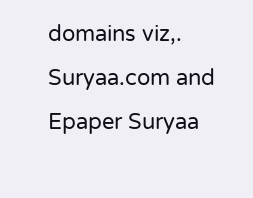domains viz,. Suryaa.com and Epaper Suryaa